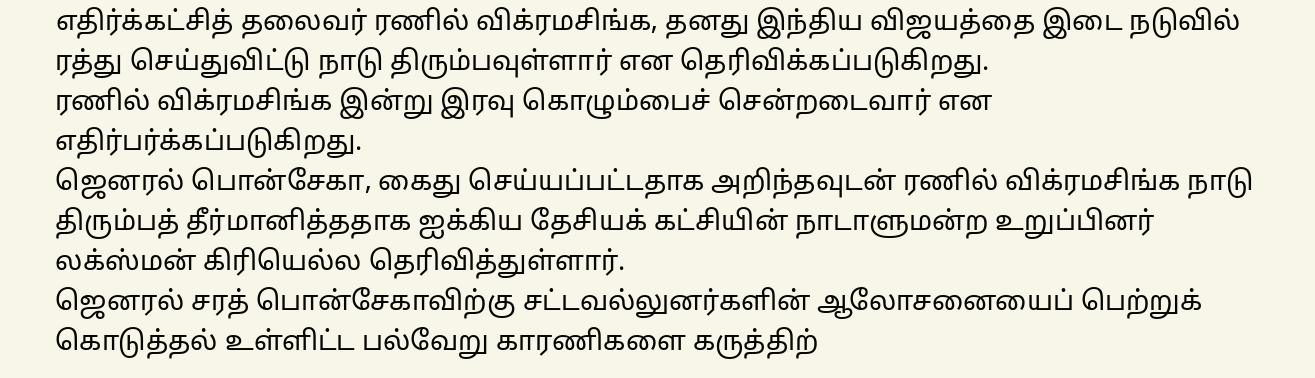எதிர்க்கட்சித் தலைவர் ரணில் விக்ரமசிங்க, தனது இந்திய விஜயத்தை இடை நடுவில் ரத்து செய்துவிட்டு நாடு திரும்பவுள்ளார் என தெரிவிக்கப்படுகிறது.
ரணில் விக்ரமசிங்க இன்று இரவு கொழும்பைச் சென்றடைவார் என எதிர்பர்க்கப்படுகிறது.
ஜெனரல் பொன்சேகா, கைது செய்யப்பட்டதாக அறிந்தவுடன் ரணில் விக்ரமசிங்க நாடு திரும்பத் தீர்மானித்ததாக ஐக்கிய தேசியக் கட்சியின் நாடாளுமன்ற உறுப்பினர் லக்ஸ்மன் கிரியெல்ல தெரிவித்துள்ளார்.
ஜெனரல் சரத் பொன்சேகாவிற்கு சட்டவல்லுனர்களின் ஆலோசனையைப் பெற்றுக் கொடுத்தல் உள்ளிட்ட பல்வேறு காரணிகளை கருத்திற்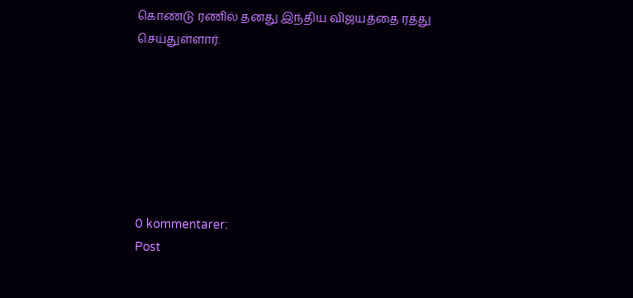கொண்டு ரணில் தனது இந்திய விஜயத்தை ரத்து செய்துள்ளார்.







0 kommentarer:
Post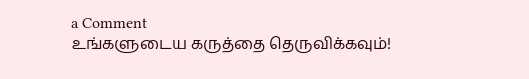a Comment
உங்களுடைய கருத்தை தெருவிக்கவும்!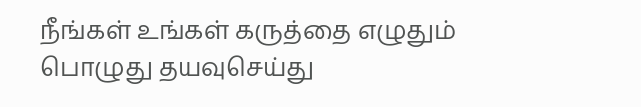நீங்கள் உங்கள் கருத்தை எழுதும் பொழுது தயவுசெய்து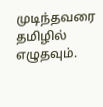முடிந்தவரை தமிழில் எழுதவும்.